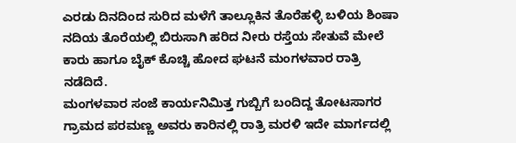ಎರಡು ದಿನದಿಂದ ಸುರಿದ ಮಳೆಗೆ ತಾಲ್ಲೂಕಿನ ತೊರೆಹಳ್ಳಿ ಬಳಿಯ ಶಿಂಷಾ ನದಿಯ ತೊರೆಯಲ್ಲಿ ಬಿರುಸಾಗಿ ಹರಿದ ನೀರು ರಸ್ತೆಯ ಸೇತುವೆ ಮೇಲೆ ಕಾರು ಹಾಗೂ ಬೈಕ್ ಕೊಚ್ಚಿ ಹೋದ ಘಟನೆ ಮಂಗಳವಾರ ರಾತ್ರಿ ನಡೆದಿದೆ.
ಮಂಗಳವಾರ ಸಂಜೆ ಕಾರ್ಯನಿಮಿತ್ತ ಗುಬ್ಬಿಗೆ ಬಂದಿದ್ದ ತೋಟಸಾಗರ ಗ್ರಾಮದ ಪರಮಣ್ಣ ಅವರು ಕಾರಿನಲ್ಲಿ ರಾತ್ರಿ ಮರಳಿ ಇದೇ ಮಾರ್ಗದಲ್ಲಿ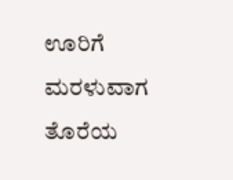ಊರಿಗೆ ಮರಳುವಾಗ ತೊರೆಯ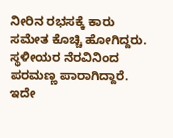ನೀರಿನ ರಭಸಕ್ಕೆ ಕಾರು ಸಮೇತ ಕೊಚ್ಚಿ ಹೋಗಿದ್ದರು. ಸ್ಥಳೀಯರ ನೆರವಿನಿಂದ ಪರಮಣ್ಣ ಪಾರಾಗಿದ್ದಾರೆ. ಇದೇ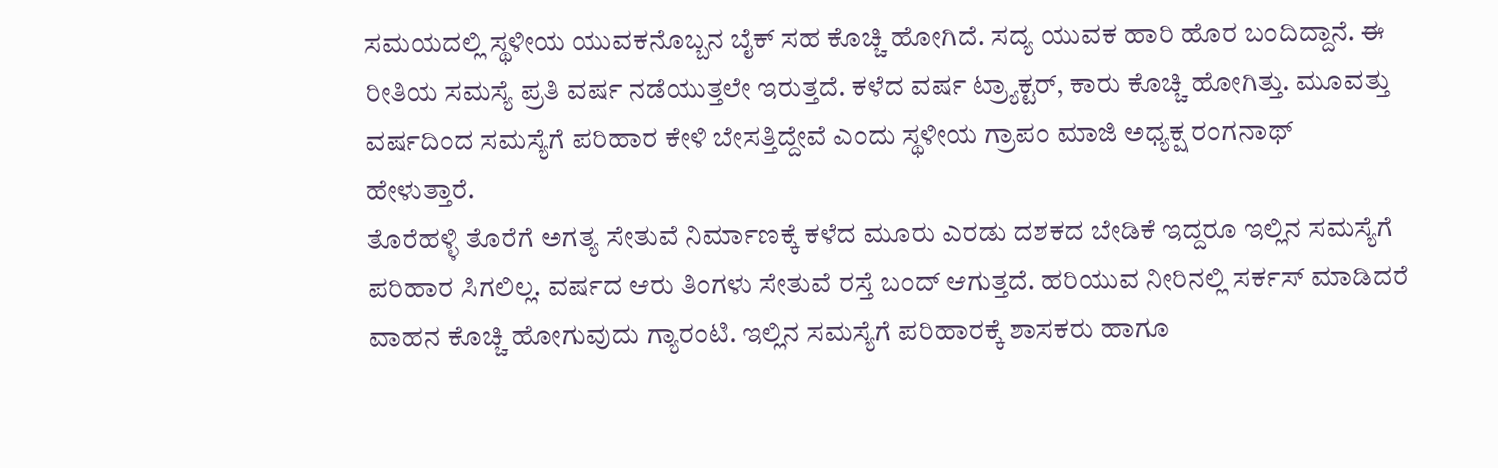ಸಮಯದಲ್ಲಿ ಸ್ಥಳೀಯ ಯುವಕನೊಬ್ಬನ ಬೈಕ್ ಸಹ ಕೊಚ್ಚಿ ಹೋಗಿದೆ. ಸದ್ಯ ಯುವಕ ಹಾರಿ ಹೊರ ಬಂದಿದ್ದಾನೆ. ಈ ರೀತಿಯ ಸಮಸ್ಯೆ ಪ್ರತಿ ವರ್ಷ ನಡೆಯುತ್ತಲೇ ಇರುತ್ತದೆ. ಕಳೆದ ವರ್ಷ ಟ್ರ್ಯಾಕ್ಟರ್, ಕಾರು ಕೊಚ್ಚಿ ಹೋಗಿತ್ತು. ಮೂವತ್ತು ವರ್ಷದಿಂದ ಸಮಸ್ಯೆಗೆ ಪರಿಹಾರ ಕೇಳಿ ಬೇಸತ್ತಿದ್ದೇವೆ ಎಂದು ಸ್ಥಳೀಯ ಗ್ರಾಪಂ ಮಾಜಿ ಅಧ್ಯಕ್ಷ ರಂಗನಾಥ್ ಹೇಳುತ್ತಾರೆ.
ತೊರೆಹಳ್ಳಿ ತೊರೆಗೆ ಅಗತ್ಯ ಸೇತುವೆ ನಿರ್ಮಾಣಕ್ಕೆ ಕಳೆದ ಮೂರು ಎರಡು ದಶಕದ ಬೇಡಿಕೆ ಇದ್ದರೂ ಇಲ್ಲಿನ ಸಮಸ್ಯೆಗೆ ಪರಿಹಾರ ಸಿಗಲಿಲ್ಲ. ವರ್ಷದ ಆರು ತಿಂಗಳು ಸೇತುವೆ ರಸ್ತೆ ಬಂದ್ ಆಗುತ್ತದೆ. ಹರಿಯುವ ನೀರಿನಲ್ಲಿ ಸರ್ಕಸ್ ಮಾಡಿದರೆ ವಾಹನ ಕೊಚ್ಚಿ ಹೋಗುವುದು ಗ್ಯಾರಂಟಿ. ಇಲ್ಲಿನ ಸಮಸ್ಯೆಗೆ ಪರಿಹಾರಕ್ಕೆ ಶಾಸಕರು ಹಾಗೂ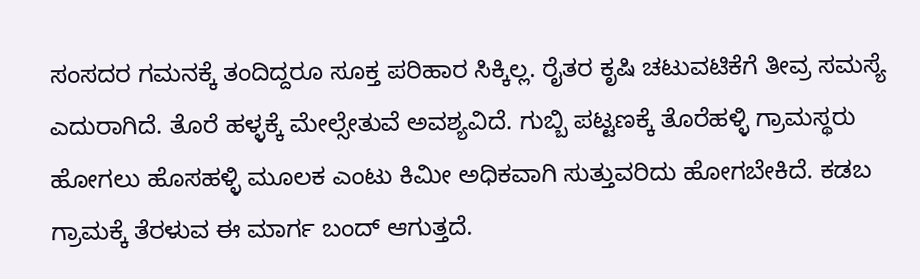ಸಂಸದರ ಗಮನಕ್ಕೆ ತಂದಿದ್ದರೂ ಸೂಕ್ತ ಪರಿಹಾರ ಸಿಕ್ಕಿಲ್ಲ. ರೈತರ ಕೃಷಿ ಚಟುವಟಿಕೆಗೆ ತೀವ್ರ ಸಮಸ್ಯೆ ಎದುರಾಗಿದೆ. ತೊರೆ ಹಳ್ಳಕ್ಕೆ ಮೇಲ್ಸೇತುವೆ ಅವಶ್ಯವಿದೆ. ಗುಬ್ಬಿ ಪಟ್ಟಣಕ್ಕೆ ತೊರೆಹಳ್ಳಿ ಗ್ರಾಮಸ್ಥರು ಹೋಗಲು ಹೊಸಹಳ್ಳಿ ಮೂಲಕ ಎಂಟು ಕಿಮೀ ಅಧಿಕವಾಗಿ ಸುತ್ತುವರಿದು ಹೋಗಬೇಕಿದೆ. ಕಡಬ ಗ್ರಾಮಕ್ಕೆ ತೆರಳುವ ಈ ಮಾರ್ಗ ಬಂದ್ ಆಗುತ್ತದೆ.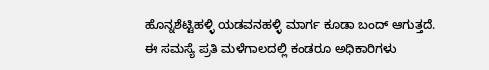ಹೊನ್ನಶೆಟ್ಟಿಹಳ್ಳಿ ಯಡವನಹಳ್ಳಿ ಮಾರ್ಗ ಕೂಡಾ ಬಂದ್ ಆಗುತ್ತದೆ. ಈ ಸಮಸ್ಯೆ ಪ್ರತಿ ಮಳೆಗಾಲದಲ್ಲಿ ಕಂಡರೂ ಅಧಿಕಾರಿಗಳು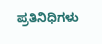ಪ್ರತಿನಿಧಿಗಳು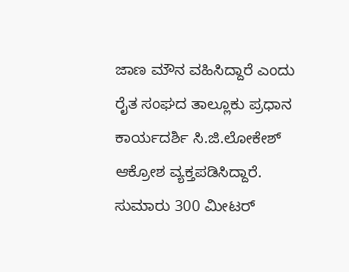ಜಾಣ ಮೌನ ವಹಿಸಿದ್ದಾರೆ ಎಂದು ರೈತ ಸಂಘದ ತಾಲ್ಲೂಕು ಪ್ರಧಾನ ಕಾರ್ಯದರ್ಶಿ ಸಿ.ಜಿ.ಲೋಕೇಶ್ ಆಕ್ರೋಶ ವ್ಯಕ್ತಪಡಿಸಿದ್ದಾರೆ.
ಸುಮಾರು 300 ಮೀಟರ್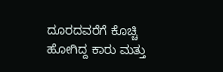ದೂರದವರೆಗೆ ಕೊಚ್ಚಿ ಹೋಗಿದ್ದ ಕಾರು ಮತ್ತು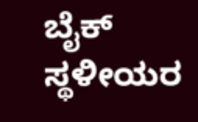ಬೈಕ್ ಸ್ಥಳೀಯರ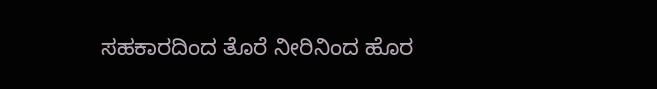ಸಹಕಾರದಿಂದ ತೊರೆ ನೀರಿನಿಂದ ಹೊರ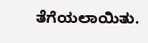ತೆಗೆಯಲಾಯಿತು.